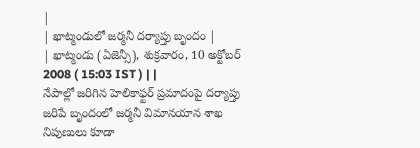|
| ఖాట్మండులో జర్మనీ దర్యాప్తు బృందం |
| ఖాట్మండు (ఏజెన్సీ), శుక్రవారం, 10 అక్టోబర్ 2008 ( 15:03 IST ) | |
నేపాల్లో జరిగిన హెలికాఫ్టర్ ప్రమాదంపై దర్యాప్తు జరిపే బృందంలో జర్మనీ విమానయాన శాఖ నిపుణులు కూడా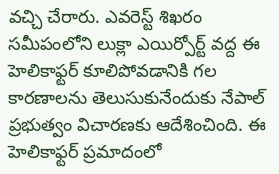వచ్చి చేరారు. ఎవరెస్ట్ శిఖరం సమీపంలోని లుక్లా ఎయిర్పోర్ట్ వద్ద ఈ హెలికాఫ్టర్ కూలిపోవడానికి గల కారణాలను తెలుసుకునేందుకు నేపాల్ ప్రభుత్వం విచారణకు ఆదేశించింది. ఈ హెలికాఫ్టర్ ప్రమాదంలో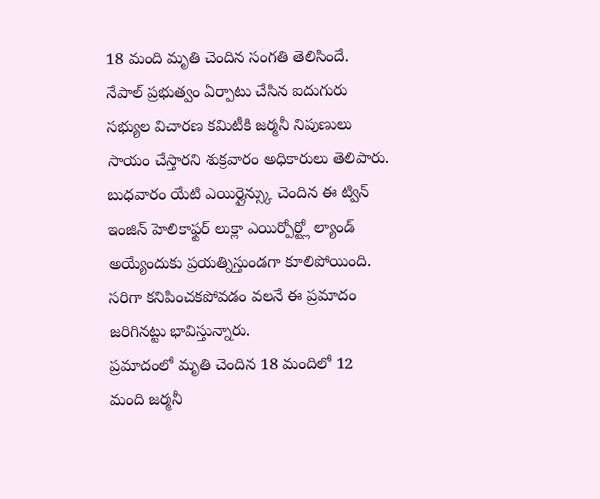18 మంది మృతి చెందిన సంగతి తెలిసిందే.
నేపాల్ ప్రభుత్వం ఏర్పాటు చేసిన ఐదుగురు సభ్యుల విచారణ కమిటీకి జర్మనీ నిపుణులు సాయం చేస్తారని శుక్రవారం అధికారులు తెలిపారు. బుధవారం యేటి ఎయిర్లైన్స్కు చెందిన ఈ ట్విన్ ఇంజిన్ హెలికాఫ్టర్ లుక్లా ఎయిర్పోర్ట్లో ల్యాండ్ అయ్యేందుకు ప్రయత్నిస్తుండగా కూలిపోయింది. సరిగా కనిపించకపోవడం వలనే ఈ ప్రమాదం జరిగినట్టు భావిస్తున్నారు.
ప్రమాదంలో మృతి చెందిన 18 మందిలో 12 మంది జర్మనీ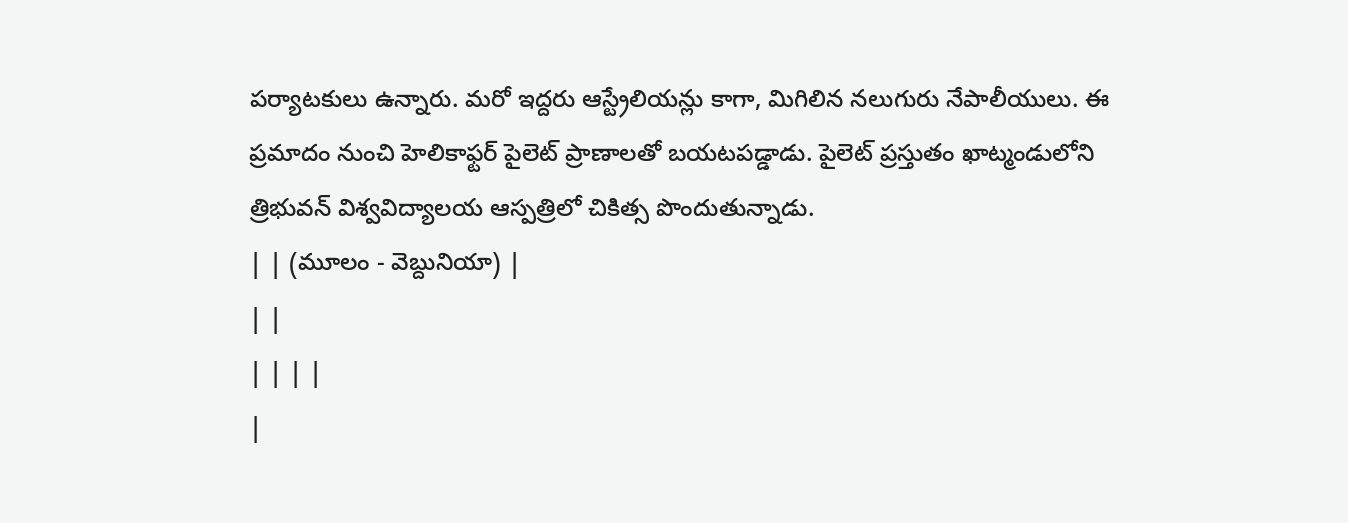పర్యాటకులు ఉన్నారు. మరో ఇద్దరు ఆస్ట్రేలియన్లు కాగా, మిగిలిన నలుగురు నేపాలీయులు. ఈ ప్రమాదం నుంచి హెలికాఫ్టర్ పైలెట్ ప్రాణాలతో బయటపడ్డాడు. పైలెట్ ప్రస్తుతం ఖాట్మండులోని త్రిభువన్ విశ్వవిద్యాలయ ఆస్పత్రిలో చికిత్స పొందుతున్నాడు.
| | (మూలం - వెబ్దునియా) |
| |
| | | |
|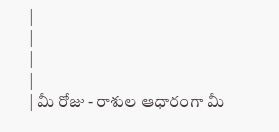|
|
|
|
| మీ రోజు - రాశుల ఆధారంగా మీ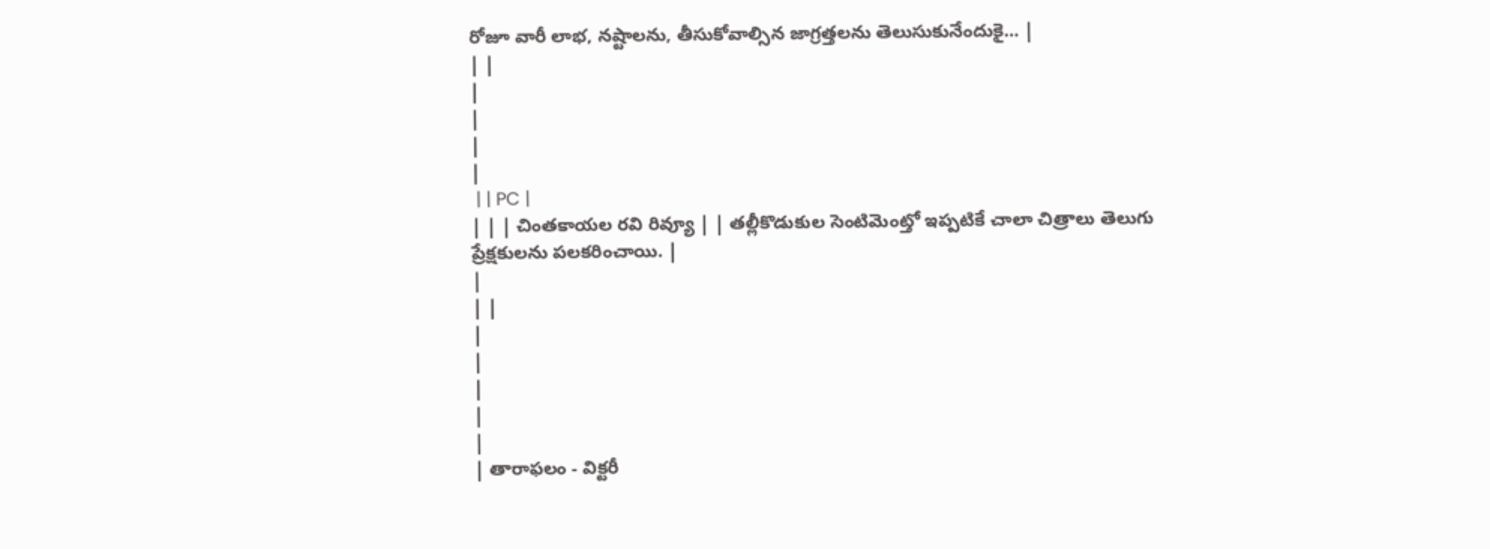రోజూ వారీ లాభ, నష్టాలను, తీసుకోవాల్సిన జాగ్రత్తలను తెలుసుకునేందుకై... |
| |
|
|
|
|
 | | PC |
| | | చింతకాయల రవి రివ్యూ | | తల్లీకొడుకుల సెంటిమెంట్తో ఇప్పటికే చాలా చిత్రాలు తెలుగు ప్రేక్షకులను పలకరించాయి. |
|
| |
|
|
|
|
|
| తారాఫలం - విక్టరీ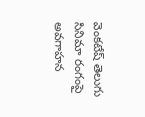వెంకటేష్ తెలుగు సినిమా రంగంపై అవగాహన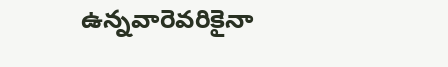ఉన్నవారెవరికైనా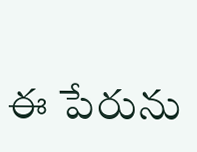ఈ పేరును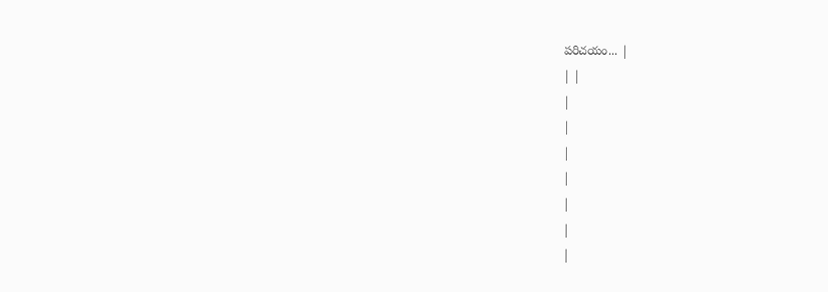పరిచయం... |
| |
|
|
|
|
|
|
|